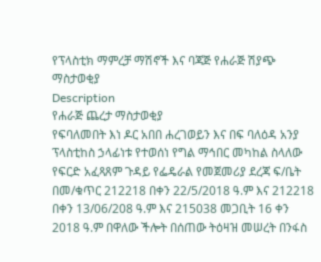የፕላስቲክ ማምረቻ ማሽኖች እና ባጃጅ የሐራጅ ሽያጭ ማስታወቂያ
Description
የሐራጅ ጨረታ ማስታወቂያ
የፍባለመበት እነ ዶር አበበ ሐረገወይን እና በፍ ባለዕዳ አንያ ፕላስቲከስ ኃላፊነቱ የተወሰነ የግል ማኅበር መካከል ስላለው የፍርድ አፈጻጸም ጉዳይ የፌዴራል የመጀመሪያ ደረጃ ፍ/ቤት በመ/ቁጥር 212218 በቀን 22/5/2018 ዓ.ም እና 212218 በቀን 13/06/208 ዓ.ም እና 215038 መጋቢት 16 ቀን 2018 ዓ.ም በዋለው ችሎት በሰጠው ትዕዛዝ መሠረት በንፋስ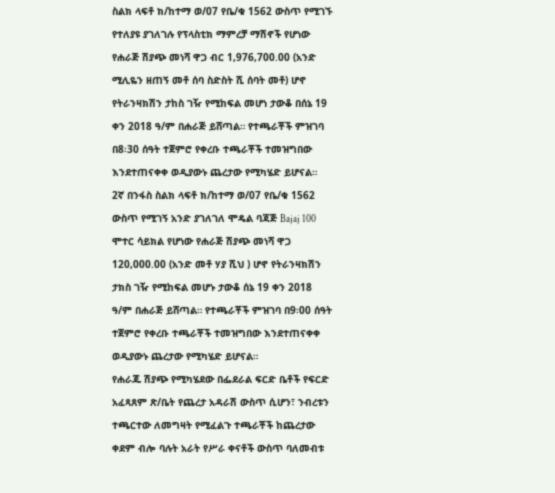ስልክ ላፍቶ ክ/ከተማ ወ/07 የቤ/ቁ 1562 ውስጥ የሚገኙ የተለያዩ ያገለገሉ የፕላስቲክ ማምረቻ ማሽኖች የሆነው የሐራጅ ሽያጭ መነሻ ዋጋ ብር 1,976,700.00 (አንድ ሚሊዬን ዘጠኝ መቶ ሰባ ስድስት ሺ ሰባት መቶ) ሆኖ የትራንዛክሽን ታከስ ገዥ የሚከፍል መሆነ ታውቆ በሰኔ 19 ቀን 2018 ዓ/ም በሐራጅ ይሸጣል። የተጫራቾች ምዝገባ በ8፡30 ሰዓት ተጀምሮ የቀረቡ ተጫራቾች ተመዝግበው እንደተጠናቀቀ ወዲያውኑ ጨረታው የሚካሄድ ይሆናል።
2ኛ በንፋስ ስልክ ላፍቶ ክ/ከተማ ወ/07 የቤ/ቁ 1562 ውስጥ የሚገኝ አንድ ያገለገለ ሞዴል ባጃጅ Bajaj 100 ሞተር ሳይክል የሆነው የሐራጅ ሽያጭ መነሻ ዋጋ 120,000.00 (አንድ መቶ ሃያ ሺህ ) ሆኖ የትራንዛክሽን ታክስ ገዥ የሚከፍል መሆኑ ታውቆ ሰኔ 19 ቀን 2018 ዓ/ም በሐራጅ ይሸጣል። የተጫራቾች ምዝገባ በ9፡00 ሰዓት ተጀምሮ የቀረቡ ተጫራቾች ተመዝግበው እንደተጠናቀቀ ወዲያውኑ ጨረታው የሚካሄድ ይሆናል።
የሐራጁ ሽያጭ የሚካሄደው በፌደራል ፍርድ ቤቶች የፍርድ አፈጻጸም ጽ/ቤት የጨረታ አዳራሽ ውስጥ ሲሆን፣ ንብረቱን ተጫርተው ለመግዛት የሚፈልጉ ተጫራቾች ከጨረታው ቀደም ብሎ ባሉት አራት የሥራ ቀናቶች ውስጥ ባለመብቱ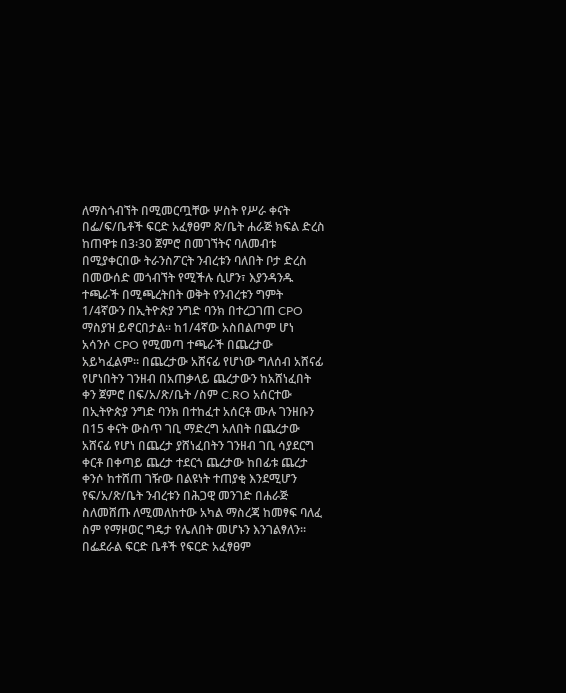ለማስጎብኘት በሚመርጧቸው ሦስት የሥራ ቀናት በፌ/ፍ/ቤቶች ፍርድ አፈፃፀም ጽ/ቤት ሐራጅ ክፍል ድረስ ከጠዋቱ በ3፡30 ጀምሮ በመገኘትና ባለመብቱ በሚያቀርበው ትራንስፖርት ንብረቱን ባለበት ቦታ ድረስ በመውሰድ መጎብኘት የሚችሉ ሲሆን፣ እያንዳንዱ ተጫራች በሚጫረትበት ወቅት የንብረቱን ግምት 1/4ኛውን በኢትዮጵያ ንግድ ባንክ በተረጋገጠ CPO ማስያዝ ይኖርበታል። ከ1/4ኛው አስበልጦም ሆነ አሳንሶ CPO የሚመጣ ተጫራች በጨረታው አይካፈልም። በጨረታው አሸናፊ የሆነው ግለሰብ አሸናፊ የሆነበትን ገንዘብ በአጠቃላይ ጨረታውን ከአሸነፈበት ቀን ጀምሮ በፍ/አ/ጽ/ቤት /ስም C.RO አሰርተው በኢትዮጵያ ንግድ ባንክ በተከፈተ አሰርቶ ሙሉ ገንዘቡን በ15 ቀናት ውስጥ ገቢ ማድረግ አለበት በጨረታው አሸናፊ የሆነ በጨረታ ያሸነፈበትን ገንዘብ ገቢ ሳያደርግ ቀርቶ በቀጣይ ጨረታ ተደርጎ ጨረታው ከበፊቱ ጨረታ ቀንሶ ከተሸጠ ገዥው በልዩነት ተጠያቂ እንደሚሆን የፍ/አ/ጽ/ቤት ንብረቱን በሕጋዊ መንገድ በሐራጅ ስለመሸጡ ለሚመለከተው አካል ማስረጃ ከመፃፍ ባለፈ ስም የማዞወር ግዴታ የሌለበት መሆኑን እንገልፃለን።
በፌደራል ፍርድ ቤቶች የፍርድ አፈፃፀም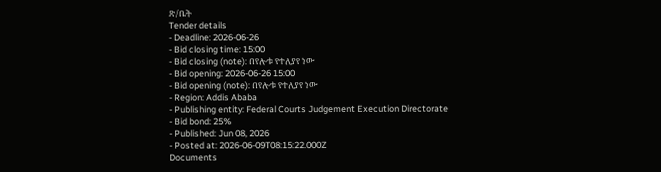ጽ/ቤት
Tender details
- Deadline: 2026-06-26
- Bid closing time: 15:00
- Bid closing (note): በየሎቱ የተለያየ ነው
- Bid opening: 2026-06-26 15:00
- Bid opening (note): በየሎቱ የተለያየ ነው
- Region: Addis Ababa
- Publishing entity: Federal Courts Judgement Execution Directorate
- Bid bond: 25%
- Published: Jun 08, 2026
- Posted at: 2026-06-09T08:15:22.000Z
Documents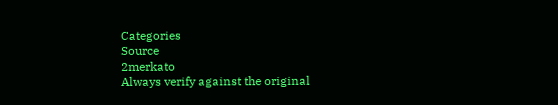Categories
Source
2merkato
Always verify against the original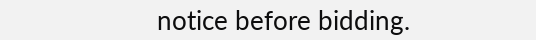notice before bidding.